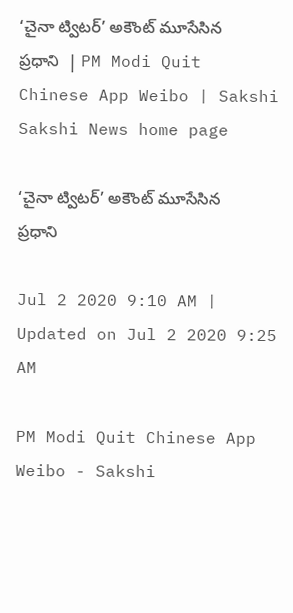‘చైనా ట్విటర్‌’ అకౌంట్‌ మూసేసిన ప్రధాని  | PM Modi Quit Chinese App Weibo | Sakshi
Sakshi News home page

‘చైనా ట్విటర్‌’ అకౌంట్‌ మూసేసిన ప్రధాని

Jul 2 2020 9:10 AM | Updated on Jul 2 2020 9:25 AM

PM Modi Quit Chinese App Weibo - Sakshi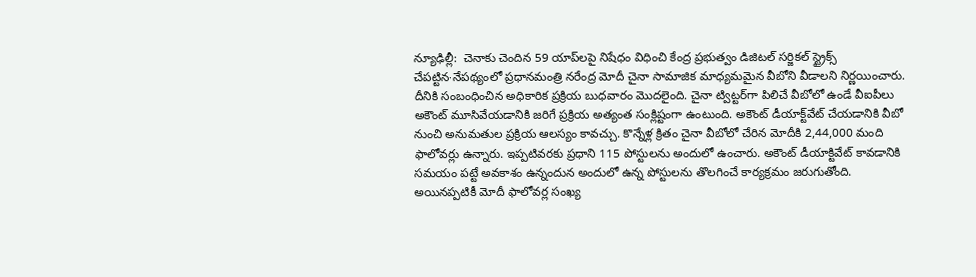న్యూఢిల్లీ:  చెనాకు చెందిన 59 యాప్‌లపై నిషేధం విధించి కేంద్ర ప్రభుత్వం డిజిటల్‌ సర్జికల్‌ స్ట్రైక్స్‌ చేపట్టిన∙నేపథ్యంలో ప్రధానమంత్రి నరేంద్ర మోదీ చైనా సామాజిక మాధ్యమమైన వీబోని వీడాలని నిర్ణయించారు. దీనికి సంబంధించిన అధికారిక ప్రక్రియ బుధవారం మొదలైంది. చైనా ట్విట్టర్‌గా పిలిచే వీబోలో ఉండే వీఐపీలు అకౌంట్‌ మూసివేయడానికి జరిగే ప్రక్రియ అత్యంత సంక్లిష్టంగా ఉంటుంది. అకౌంట్‌ డీయాక్ట్‌వేట్‌ చేయడానికి వీబో నుంచి అనుమతుల ప్రక్రియ ఆలస్యం కావచ్చు. కొన్నేళ్ల క్రితం చైనా వీబోలో చేరిన మోదీకి 2,44,000 మంది ఫాలోవర్లు ఉన్నారు. ఇప్పటివరకు ప్రధాని 115 పోస్టులను అందులో ఉంచారు. అకౌంట్‌ డీయాక్టివేట్‌ కావడానికి సమయం పట్టే అవకాశం ఉన్నందున అందులో ఉన్న పోస్టులను తొలగించే కార్యక్రమం జరుగుతోంది. అయినప్పటికీ మోదీ ఫాలోవర్ల సంఖ్య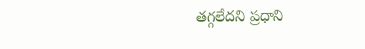తగ్గలేదని ప్రధాని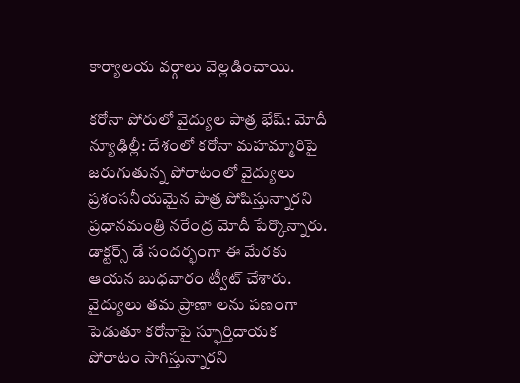కార్యాలయ వర్గాలు వెల్లడించాయి.

కరోనా పోరులో వైద్యుల పాత్ర భేష్‌: మోదీ
న్యూఢిల్లీ: దేశంలో కరోనా మహమ్మారిపై జరుగుతున్న పోరాటంలో వైద్యులు ప్రశంసనీయమైన పాత్ర పోషిస్తున్నారని ప్రధానమంత్రి నరేంద్ర మోదీ పేర్కొన్నారు. డాక్టర్స్‌ డే సందర్భంగా ఈ మేరకు ఆయన బుధవారం ట్వీట్‌ చేశారు. వైద్యులు తమ ప్రాణా లను పణంగా పెడుతూ కరోనాపై స్ఫూర్తిదాయక పోరాటం సాగిస్తున్నారని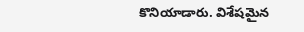కొనియాడారు. విశేషమైన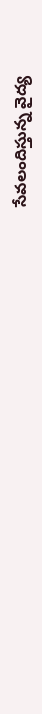సేవలందిస్తున్న వైద్య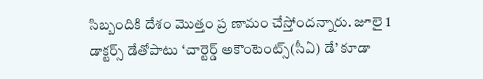సిబ్బందికి దేశం మొత్తం ప్ర ణామం చేస్తోందన్నారు. జూలై 1 డాక్టర్స్‌ డేతోపాటు ‘చార్టెర్డ్‌ అకౌంటెంట్స్‌(సీఏ) డే’ కూడా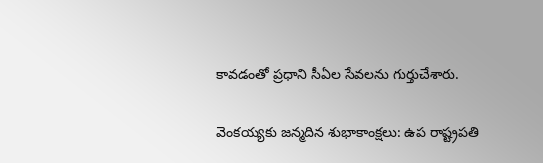కావడంతో ప్రధాని సీఏల సేవలను గుర్తుచేశారు.

వెంకయ్యకు జన్మదిన శుభాకాంక్షలు: ఉప రాష్ట్రపతి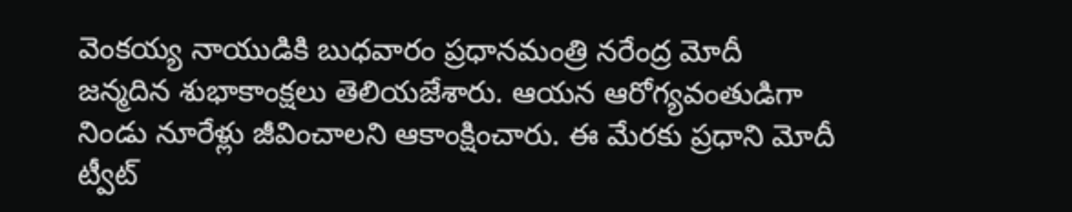వెంకయ్య నాయుడికి బుధవారం ప్రధానమంత్రి నరేంద్ర మోదీ జన్మదిన శుభాకాంక్షలు తెలియజేశారు. ఆయన ఆరోగ్యవంతుడిగా నిండు నూరేళ్లు జీవించాలని ఆకాంక్షించారు. ఈ మేరకు ప్రధాని మోదీ ట్వీట్‌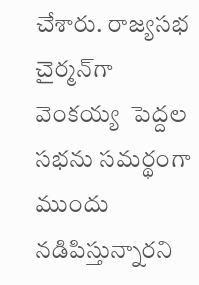చేశారు. రాజ్యసభ చైర్మన్‌గా వెంకయ్య  పెద్దల సభను సమర్థంగా ముందు నడిపిస్తున్నారని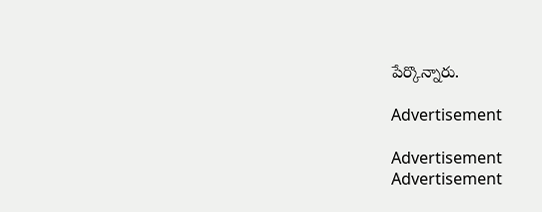పేర్కొన్నారు.

Advertisement

Advertisement
Advertisement